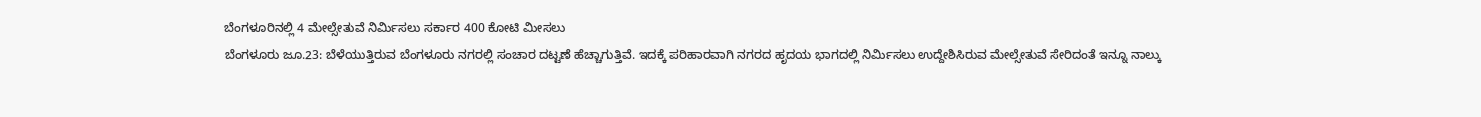ಬೆಂಗಳೂರಿನಲ್ಲಿ 4 ಮೇಲ್ಸೇತುವೆ ನಿರ್ಮಿಸಲು ಸರ್ಕಾರ 400 ಕೋಟಿ ಮೀಸಲು
ಬೆಂಗಳೂರು ಜೂ.23: ಬೆಳೆಯುತ್ತಿರುವ ಬೆಂಗಳೂರು ನಗರಲ್ಲಿ ಸಂಚಾರ ದಟ್ಟಣೆ ಹೆಚ್ಚಾಗುತ್ತಿವೆ. ಇದಕ್ಕೆ ಪರಿಹಾರವಾಗಿ ನಗರದ ಹೃದಯ ಭಾಗದಲ್ಲಿ ನಿರ್ಮಿಸಲು ಉದ್ದೇಶಿಸಿರುವ ಮೇಲ್ಸೇತುವೆ ಸೇರಿದಂತೆ ಇನ್ನೂ ನಾಲ್ಕು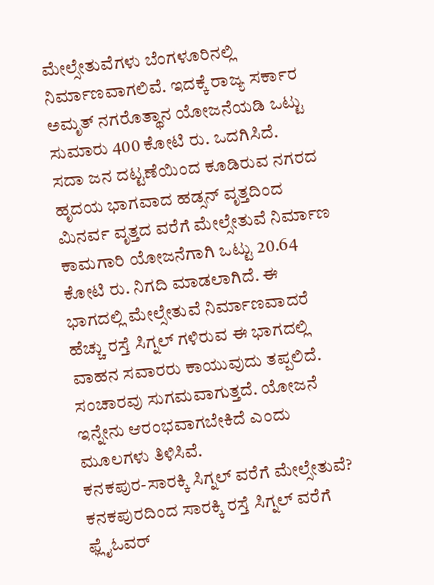ಮೇಲ್ಸೇತುವೆಗಳು ಬೆಂಗಳೂರಿನಲ್ಲಿ ನಿರ್ಮಾಣವಾಗಲಿವೆ. ಇದಕ್ಕೆ ರಾಜ್ಯ ಸರ್ಕಾರ ಅಮೃತ್ ನಗರೊತ್ಥಾನ ಯೋಜನೆಯಡಿ ಒಟ್ಟು ಸುಮಾರು 400 ಕೋಟಿ ರು. ಒದಗಿಸಿದೆ.
ಸದಾ ಜನ ದಟ್ಟಣೆಯಿಂದ ಕೂಡಿರುವ ನಗರದ ಹೃದಯ ಭಾಗವಾದ ಹಡ್ಸನ್ ವೃತ್ತದಿಂದ ಮಿನರ್ವ ವೃತ್ತದ ವರೆಗೆ ಮೇಲ್ಸೇತುವೆ ನಿರ್ಮಾಣ ಕಾಮಗಾರಿ ಯೋಜನೆಗಾಗಿ ಒಟ್ಟು 20.64 ಕೋಟಿ ರು. ನಿಗದಿ ಮಾಡಲಾಗಿದೆ. ಈ ಭಾಗದಲ್ಲಿ ಮೇಲ್ಸೇತುವೆ ನಿರ್ಮಾಣವಾದರೆ ಹೆಚ್ಚು ರಸ್ತೆ ಸಿಗ್ನಲ್ ಗಳಿರುವ ಈ ಭಾಗದಲ್ಲಿ ವಾಹನ ಸವಾರರು ಕಾಯುವುದು ತಪ್ಪಲಿದೆ. ಸಂಚಾರವು ಸುಗಮವಾಗುತ್ತದೆ. ಯೋಜನೆ ಇನ್ನೇನು ಆರಂಭವಾಗಬೇಕಿದೆ ಎಂದು ಮೂಲಗಳು ತಿಳಿಸಿವೆ.
ಕನಕಪುರ-ಸಾರಕ್ಕಿ ಸಿಗ್ನಲ್ ವರೆಗೆ ಮೇಲ್ಸೇತುವೆ?
ಕನಕಪುರದಿಂದ ಸಾರಕ್ಕಿ ರಸ್ತೆ ಸಿಗ್ನಲ್ ವರೆಗೆ ಫ್ಲೈಓವರ್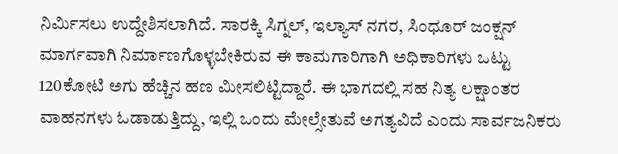ನಿರ್ಮಿಸಲು ಉದ್ದೇಶಿಸಲಾಗಿದೆ. ಸಾರಕ್ಕಿ ಸಿಗ್ನಲ್, ಇಲ್ಯಾಸ್ ನಗರ, ಸಿಂಧೂರ್ ಜಂಕ್ಷನ್ ಮಾರ್ಗವಾಗಿ ನಿರ್ಮಾಣಗೊಳ್ಳಬೇಕಿರುವ ಈ ಕಾಮಗಾರಿಗಾಗಿ ಅಧಿಕಾರಿಗಳು ಒಟ್ಟು 120ಕೋಟಿ ಅಗು ಹೆಚ್ಚಿನ ಹಣ ಮೀಸಲಿಟ್ಟಿದ್ದಾರೆ. ಈ ಭಾಗದಲ್ಲಿ ಸಹ ನಿತ್ಯ ಲಕ್ಷಾಂತರ ವಾಹನಗಳು ಓಡಾಡುತ್ತಿದ್ದು, ಇಲ್ಲಿ ಒಂದು ಮೇಲ್ಸೇತುವೆ ಅಗತ್ಯವಿದೆ ಎಂದು ಸಾರ್ವಜನಿಕರು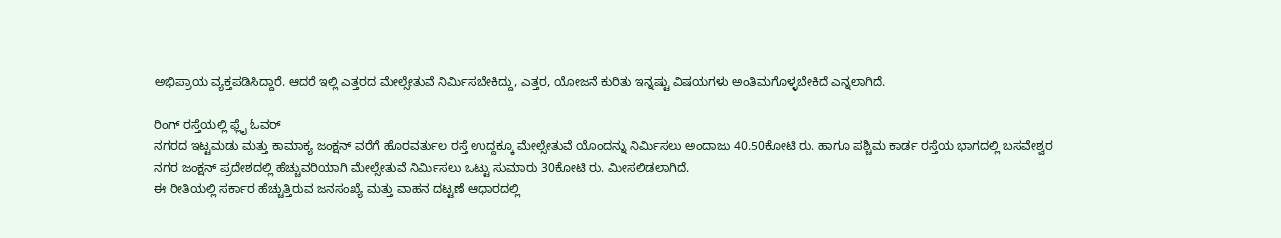ಅಭಿಪ್ರಾಯ ವ್ಯಕ್ತಪಡಿಸಿದ್ದಾರೆ. ಆದರೆ ಇಲ್ಲಿ ಎತ್ತರದ ಮೇಲ್ಸೇತುವೆ ನಿರ್ಮಿಸಬೇಕಿದ್ದು, ಎತ್ತರ, ಯೋಜನೆ ಕುರಿತು ಇನ್ನಷ್ಟು ವಿಷಯಗಳು ಅಂತಿಮಗೊಳ್ಳಬೇಕಿದೆ ಎನ್ನಲಾಗಿದೆ.

ರಿಂಗ್ ರಸ್ತೆಯಲ್ಲಿ ಫ್ಲೈ ಓವರ್
ನಗರದ ಇಟ್ಟಮಡು ಮತ್ತು ಕಾಮಾಕ್ಯ ಜಂಕ್ಷನ್ ವರೆಗೆ ಹೊರವರ್ತುಲ ರಸ್ತೆ ಉದ್ದಕ್ಕೂ ಮೇಲ್ಸೇತುವೆ ಯೊಂದನ್ನು ನಿರ್ಮಿಸಲು ಅಂದಾಜು 40.50ಕೋಟಿ ರು. ಹಾಗೂ ಪಶ್ಚಿಮ ಕಾರ್ಡ ರಸ್ತೆಯ ಭಾಗದಲ್ಲಿ ಬಸವೇಶ್ವರ ನಗರ ಜಂಕ್ಷನ್ ಪ್ರದೇಶದಲ್ಲಿ ಹೆಚ್ಚುವರಿಯಾಗಿ ಮೇಲ್ಸೇತುವೆ ನಿರ್ಮಿಸಲು ಒಟ್ಟು ಸುಮಾರು 30ಕೋಟಿ ರು. ಮೀಸಲಿಡಲಾಗಿದೆ.
ಈ ರೀತಿಯಲ್ಲಿ ಸರ್ಕಾರ ಹೆಚ್ಚುತ್ತಿರುವ ಜನಸಂಖ್ಯೆ ಮತ್ತು ವಾಹನ ದಟ್ಟಣೆ ಆಧಾರದಲ್ಲಿ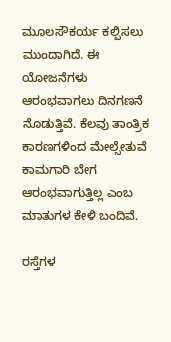ಮೂಲಸೌಕರ್ಯ ಕಲ್ಪಿಸಲು ಮುಂದಾಗಿದೆ. ಈ ಯೋಜನೆಗಳು ಆರಂಭವಾಗಲು ದಿನಗಣನೆ ನೊಡುತ್ತಿವೆ. ಕೆಲವು ತಾಂತ್ರಿಕ ಕಾರಣಗಳಿಂದ ಮೇಲ್ಸೇತುವೆ ಕಾಮಗಾರಿ ಬೇಗ ಆರಂಭವಾಗುತ್ತಿಲ್ಲ ಎಂಬ ಮಾತುಗಳ ಕೇಳಿ ಬಂದಿವೆ.

ರಸ್ತೆಗಳ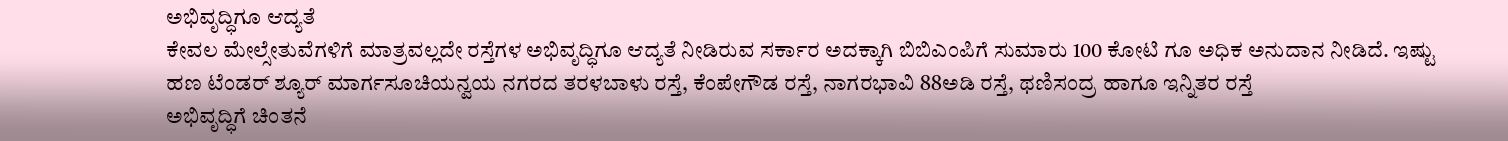ಅಭಿವೃದ್ಧಿಗೂ ಆದ್ಯತೆ
ಕೇವಲ ಮೇಲ್ಸೇತುವೆಗಳಿಗೆ ಮಾತ್ರವಲ್ಲದೇ ರಸ್ತೆಗಳ ಅಭಿವೃದ್ಧಿಗೂ ಆದ್ಯತೆ ನೀಡಿರುವ ಸರ್ಕಾರ ಅದಕ್ಕಾಗಿ ಬಿಬಿಎಂಪಿಗೆ ಸುಮಾರು 100 ಕೋಟಿ ಗೂ ಅಧಿಕ ಅನುದಾನ ನೀಡಿದೆ. ಇಷ್ಟು ಹಣ ಟೆಂಡರ್ ಶ್ಯೂರ್ ಮಾರ್ಗಸೂಚಿಯನ್ವಯ ನಗರದ ತರಳಬಾಳು ರಸ್ತೆ, ಕೆಂಪೇಗೌಡ ರಸ್ತೆ, ನಾಗರಭಾವಿ 88ಅಡಿ ರಸ್ತೆ, ಥಣಿಸಂದ್ರ ಹಾಗೂ ಇನ್ನಿತರ ರಸ್ತೆ
ಅಭಿವೃದ್ಧಿಗೆ ಚಿಂತನೆ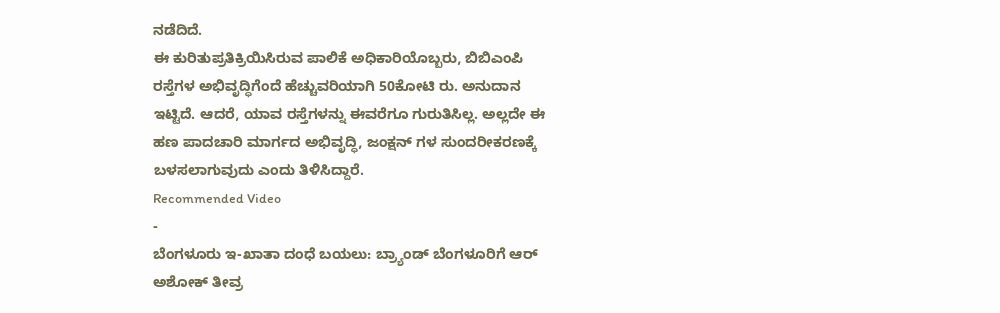ನಡೆದಿದೆ.
ಈ ಕುರಿತುಪ್ರತಿಕ್ರಿಯಿಸಿರುವ ಪಾಲಿಕೆ ಅಧಿಕಾರಿಯೊಬ್ಬರು, ಬಿಬಿಎಂಪಿ ರಸ್ತೆಗಳ ಅಭಿವೃದ್ಧಿಗೆಂದೆ ಹೆಚ್ಚುವರಿಯಾಗಿ 50ಕೋಟಿ ರು. ಅನುದಾನ ಇಟ್ಟಿದೆ. ಆದರೆ, ಯಾವ ರಸ್ತೆಗಳನ್ನು ಈವರೆಗೂ ಗುರುತಿಸಿಲ್ಲ. ಅಲ್ಲದೇ ಈ ಹಣ ಪಾದಚಾರಿ ಮಾರ್ಗದ ಅಭಿವೃದ್ಧಿ, ಜಂಕ್ಷನ್ ಗಳ ಸುಂದರೀಕರಣಕ್ಕೆ ಬಳಸಲಾಗುವುದು ಎಂದು ತಿಳಿಸಿದ್ದಾರೆ.
Recommended Video
-
ಬೆಂಗಳೂರು ಇ-ಖಾತಾ ದಂಧೆ ಬಯಲು: ಬ್ರ್ಯಾಂಡ್ ಬೆಂಗಳೂರಿಗೆ ಆರ್ ಅಶೋಕ್ ತೀವ್ರ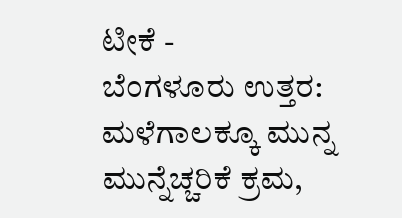ಟೀಕೆ -
ಬೆಂಗಳೂರು ಉತ್ತರ: ಮಳೆಗಾಲಕ್ಕೂ ಮುನ್ನ ಮುನ್ನೆಚ್ಚರಿಕೆ ಕ್ರಮ,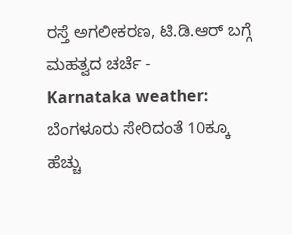ರಸ್ತೆ ಅಗಲೀಕರಣ, ಟಿ.ಡಿ.ಆರ್ ಬಗ್ಗೆ ಮಹತ್ವದ ಚರ್ಚೆ -
Karnataka weather: ಬೆಂಗಳೂರು ಸೇರಿದಂತೆ 10ಕ್ಕೂ ಹೆಚ್ಚು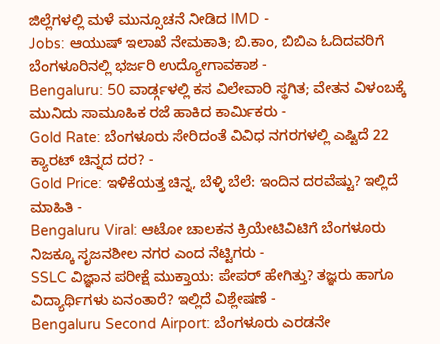ಜಿಲ್ಲೆಗಳಲ್ಲಿ ಮಳೆ ಮುನ್ಸೂಚನೆ ನೀಡಿದ IMD -
Jobs: ಆಯುಷ್ ಇಲಾಖೆ ನೇಮಕಾತಿ; ಬಿ.ಕಾಂ, ಬಿಬಿಎ ಓದಿದವರಿಗೆ ಬೆಂಗಳೂರಿನಲ್ಲಿ ಭರ್ಜರಿ ಉದ್ಯೋಗಾವಕಾಶ -
Bengaluru: 50 ವಾರ್ಡ್ಗಳಲ್ಲಿ ಕಸ ವಿಲೇವಾರಿ ಸ್ಥಗಿತ; ವೇತನ ವಿಳಂಬಕ್ಕೆ ಮುನಿದು ಸಾಮೂಹಿಕ ರಜೆ ಹಾಕಿದ ಕಾರ್ಮಿಕರು -
Gold Rate: ಬೆಂಗಳೂರು ಸೇರಿದಂತೆ ವಿವಿಧ ನಗರಗಳಲ್ಲಿ ಎಷ್ಟಿದೆ 22 ಕ್ಯಾರಟ್ ಚಿನ್ನದ ದರ? -
Gold Price: ಇಳಿಕೆಯತ್ತ ಚಿನ್ನ, ಬೆಳ್ಳಿ ಬೆಲೆ: ಇಂದಿನ ದರವೆಷ್ಟು? ಇಲ್ಲಿದೆ ಮಾಹಿತಿ -
Bengaluru Viral: ಆಟೋ ಚಾಲಕನ ಕ್ರಿಯೇಟಿವಿಟಿಗೆ ಬೆಂಗಳೂರು ನಿಜಕ್ಕೂ ಸೃಜನಶೀಲ ನಗರ ಎಂದ ನೆಟ್ಟಿಗರು -
SSLC ವಿಜ್ಞಾನ ಪರೀಕ್ಷೆ ಮುಕ್ತಾಯ: ಪೇಪರ್ ಹೇಗಿತ್ತು? ತಜ್ಞರು ಹಾಗೂ ವಿದ್ಯಾರ್ಥಿಗಳು ಏನಂತಾರೆ? ಇಲ್ಲಿದೆ ವಿಶ್ಲೇಷಣೆ -
Bengaluru Second Airport: ಬೆಂಗಳೂರು ಎರಡನೇ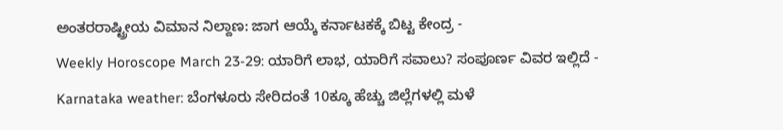ಅಂತರರಾಷ್ಟ್ರೀಯ ವಿಮಾನ ನಿಲ್ದಾಣ: ಜಾಗ ಆಯ್ಕೆ ಕರ್ನಾಟಕಕ್ಕೆ ಬಿಟ್ಟ ಕೇಂದ್ರ -
Weekly Horoscope March 23-29: ಯಾರಿಗೆ ಲಾಭ, ಯಾರಿಗೆ ಸವಾಲು? ಸಂಪೂರ್ಣ ವಿವರ ಇಲ್ಲಿದೆ -
Karnataka weather: ಬೆಂಗಳೂರು ಸೇರಿದಂತೆ 10ಕ್ಕೂ ಹೆಚ್ಚು ಜಿಲ್ಲೆಗಳಲ್ಲಿ ಮಳೆ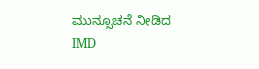ಮುನ್ಸೂಚನೆ ನೀಡಿದ IMD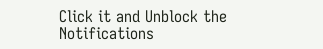Click it and Unblock the Notifications